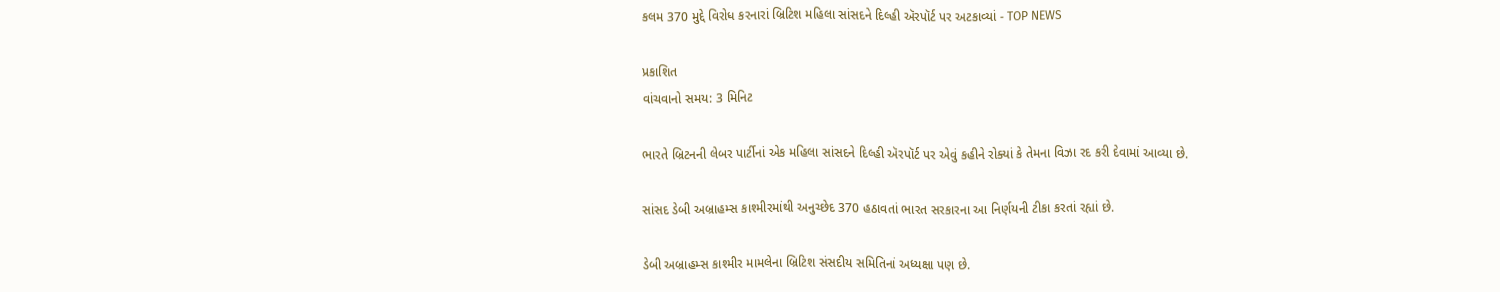કલમ 370 મુદ્દે વિરોધ કરનારાં બ્રિટિશ મહિલા સાંસદને દિલ્હી ઍરપૉર્ટ પર અટકાવ્યાં - TOP NEWS

પ્રકાશિત
વાંચવાનો સમય: 3 મિનિટ

ભારતે બ્રિટનની લેબર પાર્ટીનાં એક મહિલા સાંસદને દિલ્હી ઍરપૉર્ટ પર એવું કહીને રોક્યાં કે તેમના વિઝા રદ કરી દેવામાં આવ્યા છે.

સાંસદ ડેબી અબ્રાહમ્સ કાશ્મીરમાંથી અનુચ્છેદ 370 હઠાવતાં ભારત સરકારના આ નિર્ણયની ટીકા કરતાં રહ્યાં છે.

ડેબી અબ્રાહમ્સ કાશ્મીર મામલેના બ્રિટિશ સંસદીય સમિતિનાં અધ્યક્ષા પણ છે.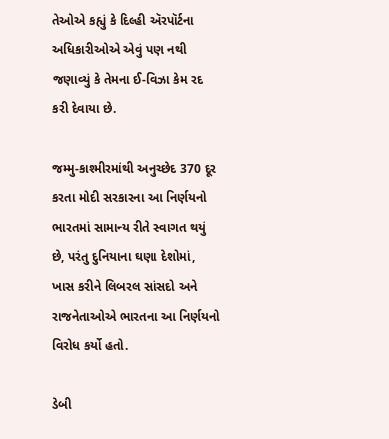તેઓએ કહ્યું કે દિલ્હી ઍરપૉર્ટના અધિકારીઓએ એવું પણ નથી જણાવ્યું કે તેમના ઈ-વિઝા કેમ રદ કરી દેવાયા છે.

જમ્મુ-કાશ્મીરમાંથી અનુચ્છેદ 370 દૂર કરતા મોદી સરકારના આ નિર્ણયનો ભારતમાં સામાન્ય રીતે સ્વાગત થયું છે, પરંતુ દુનિયાના ઘણા દેશોમાં, ખાસ કરીને લિબરલ સાંસદો અને રાજનેતાઓએ ભારતના આ નિર્ણયનો વિરોધ કર્યો હતો.

ડેબી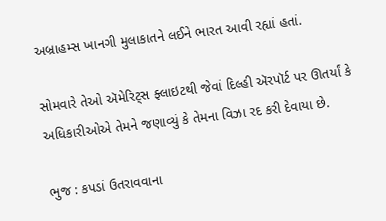અબ્રાહમ્સ ખાનગી મુલાકાતને લઈને ભારત આવી રહ્યાં હતાં.

સોમવારે તેઓ ઍમેરિટ્સ ફ્લાઇટથી જેવાં દિલ્હી ઍરપૉર્ટ પર ઊતર્યાં કે અધિકારીઓએ તેમને જણાવ્યું કે તેમના વિઝા રદ કરી દેવાયા છે.

ભુજ : કપડાં ઉતરાવવાના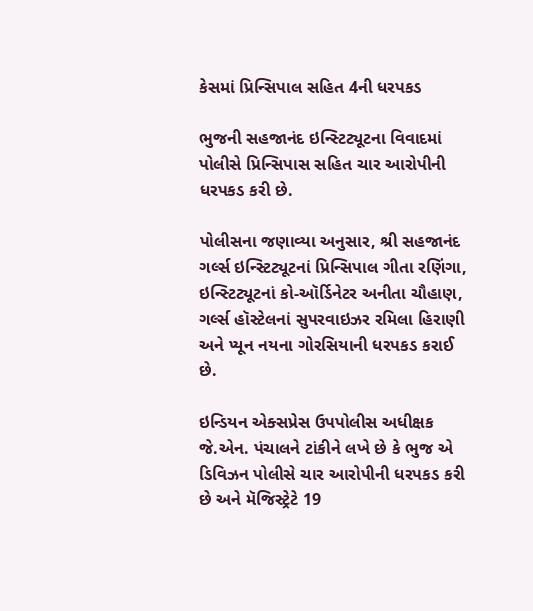કેસમાં પ્રિન્સિપાલ સહિત 4ની ધરપકડ

ભુજની સહજાનંદ ઇન્સ્ટિટ્યૂટના વિવાદમાં પોલીસે પ્રિન્સિપાસ સહિત ચાર આરોપીની ધરપકડ કરી છે.

પોલીસના જણાવ્યા અનુસાર, શ્રી સહજાનંદ ગર્લ્સ ઇન્સ્ટિટ્યૂટનાં પ્રિન્સિપાલ ગીતા રણિંગા, ઇન્સ્ટિટ્યૂટનાં કો-ઑર્ડિનેટર અનીતા ચૌહાણ, ગર્લ્સ હૉસ્ટેલનાં સુપરવાઇઝર રમિલા હિરાણી અને પ્યૂન નયના ગોરસિયાની ધરપકડ કરાઈ છે.

ઇન્ડિયન એક્સપ્રેસ ઉપપોલીસ અધીક્ષક જે.એન. પંચાલને ટાંકીને લખે છે કે ભુજ એ ડિવિઝન પોલીસે ચાર આરોપીની ધરપકડ કરી છે અને મૅજિસ્ટ્રેટે 19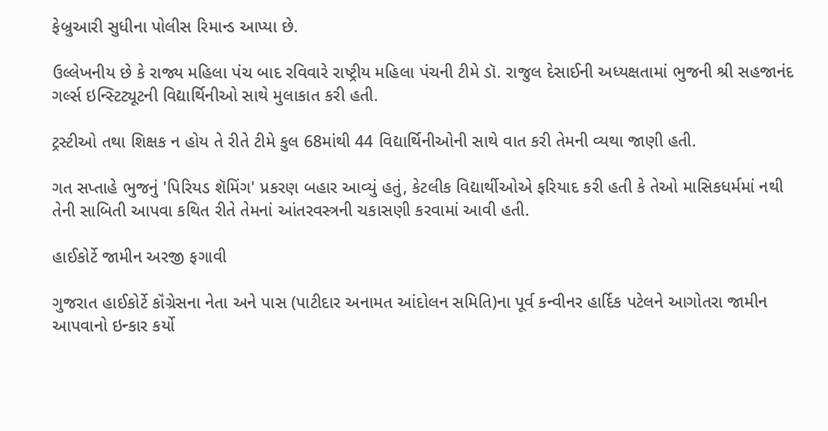ફેબ્રુઆરી સુધીના પોલીસ રિમાન્ડ આપ્યા છે.

ઉલ્લેખનીય છે કે રાજ્ય મહિલા પંચ બાદ રવિવારે રાષ્ટ્રીય મહિલા પંચની ટીમે ડૉ. રાજુલ દેસાઈની અધ્યક્ષતામાં ભુજની શ્રી સહજાનંદ ગર્લ્સ ઇન્સ્ટિટ્યૂટની વિદ્યાર્થિનીઓ સાથે મુલાકાત કરી હતી.

ટ્રસ્ટીઓ તથા શિક્ષક ન હોય તે રીતે ટીમે કુલ 68માંથી 44 વિદ્યાર્થિનીઓની સાથે વાત કરી તેમની વ્યથા જાણી હતી.

ગત સપ્તાહે ભુજનું 'પિરિયડ શૅમિંગ' પ્રકરણ બહાર આવ્યું હતું, કેટલીક વિદ્યાર્થીઓએ ફરિયાદ કરી હતી કે તેઓ માસિકધર્મમાં નથી તેની સાબિતી આપવા કથિત રીતે તેમનાં આંતરવસ્ત્રની ચકાસણી કરવામાં આવી હતી.

હાઈકોર્ટે જામીન અરજી ફગાવી

ગુજરાત હાઈકોર્ટે કૉંગ્રેસના નેતા અને પાસ (પાટીદાર અનામત આંદોલન સમિતિ)ના પૂર્વ કન્વીનર હાર્દિક પટેલને આગોતરા જામીન આપવાનો ઇન્કાર કર્યો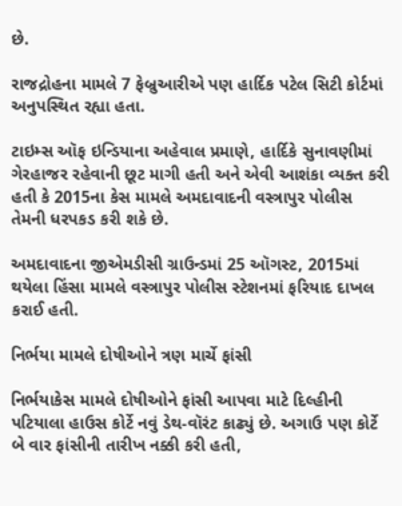છે.

રાજદ્રોહના મામલે 7 ફેબ્રુઆરીએ પણ હાર્દિક પટેલ સિટી કોર્ટમાં અનુપસ્થિત રહ્યા હતા.

ટાઇમ્સ ઑફ ઇન્ડિયાના અહેવાલ પ્રમાણે, હાર્દિકે સુનાવણીમાં ગેરહાજર રહેવાની છૂટ માગી હતી અને એવી આશંકા વ્યક્ત કરી હતી કે 2015ના કેસ મામલે અમદાવાદની વસ્ત્રાપુર પોલીસ તેમની ધરપકડ કરી શકે છે.

અમદાવાદના જીએમડીસી ગ્રાઉન્ડમાં 25 ઑગસ્ટ, 2015માં થયેલા હિંસા મામલે વસ્ત્રાપુર પોલીસ સ્ટેશનમાં ફરિયાદ દાખલ કરાઈ હતી.

નિર્ભયા મામલે દોષીઓને ત્રણ માર્ચે ફાંસી

નિર્ભયાકેસ મામલે દોષીઓને ફાંસી આપવા માટે દિલ્હીની પટિયાલા હાઉસ કોર્ટે નવું ડેથ-વૉરંટ કાઢ્યું છે. અગાઉ પણ કોર્ટે બે વાર ફાંસીની તારીખ નક્કી કરી હતી,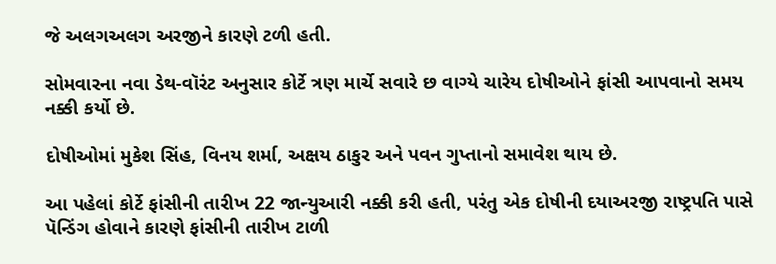જે અલગઅલગ અરજીને કારણે ટળી હતી.

સોમવારના નવા ડેથ-વૉરંટ અનુસાર કોર્ટે ત્રણ માર્ચે સવારે છ વાગ્યે ચારેય દોષીઓને ફાંસી આપવાનો સમય નક્કી કર્યો છે.

દોષીઓમાં મુકેશ સિંહ, વિનય શર્મા, અક્ષય ઠાકુર અને પવન ગુપ્તાનો સમાવેશ થાય છે.

આ પહેલાં કોર્ટે ફાંસીની તારીખ 22 જાન્યુઆરી નક્કી કરી હતી, પરંતુ એક દોષીની દયાઅરજી રાષ્ટ્રપતિ પાસે પૅન્ડિંગ હોવાને કારણે ફાંસીની તારીખ ટાળી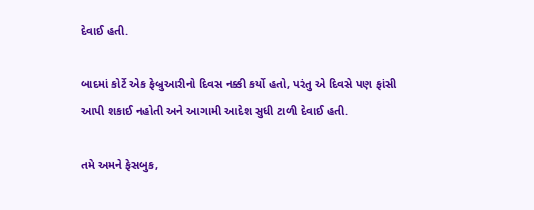દેવાઈ હતી.

બાદમાં કોર્ટે એક ફેબ્રુઆરીનો દિવસ નક્કી કર્યો હતો, પરંતુ એ દિવસે પણ ફાંસી આપી શકાઈ નહોતી અને આગામી આદેશ સુધી ટાળી દેવાઈ હતી.

તમે અમને ફેસબુક,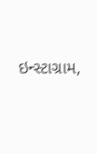ઇન્સ્ટાગ્રામ,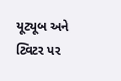યૂટ્યૂબ અને ટ્વિટર પર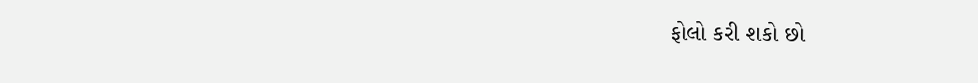ફોલો કરી શકો છો